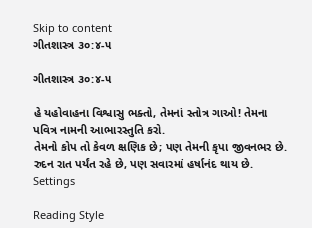Skip to content
ગીતશાસ્ત્ર ૩૦:૪-૫

ગીતશાસ્ત્ર ૩૦:૪-૫

હે યહોવાહના વિશ્વાસુ ભક્તો, તેમનાં સ્તોત્ર ગાઓ! તેમના પવિત્ર નામની આભારસ્તુતિ કરો.
તેમનો કોપ તો કેવળ ક્ષણિક છે; પણ તેમની કૃપા જીવનભર છે. રુદન રાત પર્યંત રહે છે, પણ સવારમાં હર્ષાનંદ થાય છે.
Settings

Reading Style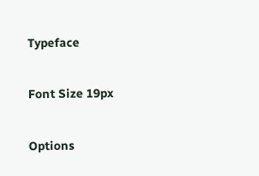Typeface

Font Size 19px

Options